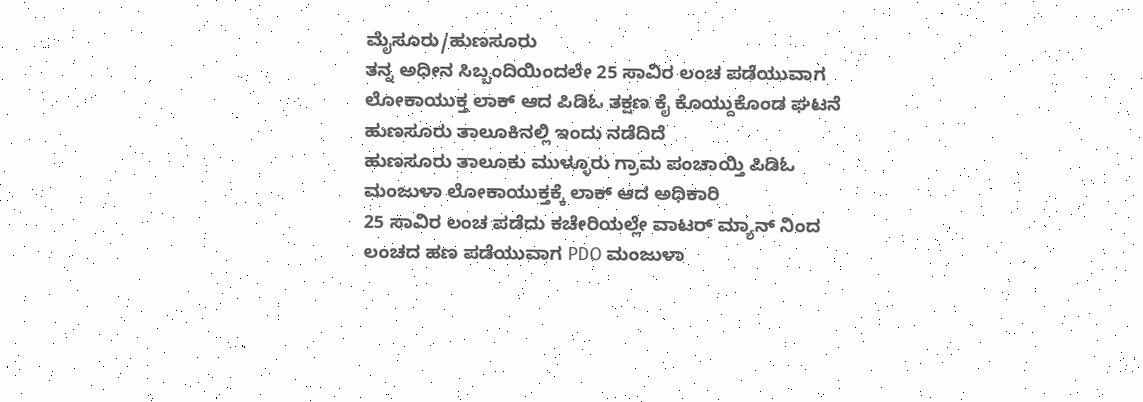ಮೈಸೂರು/ಹುಣಸೂರು
ತನ್ನ ಅಧೀನ ಸಿಬ್ಬಂದಿಯಿಂದಲೇ 25 ಸಾವಿರ ಲಂಚ ಪಡೆಯುವಾಗ ಲೋಕಾಯುಕ್ತ ಲಾಕ್ ಆದ ಪಿಡಿಓ ತಕ್ಷಣ ಕೈ ಕೊಯ್ದುಕೊಂಡ ಘಟನೆ ಹುಣಸೂರು ತಾಲೂಕಿನಲ್ಲಿ ಇಂದು ನಡೆದಿದೆ
ಹುಣಸೂರು ತಾಲೂಕು ಮುಳ್ಳೂರು ಗ್ರಾಮ ಪಂಚಾಯ್ತಿ ಪಿಡಿಓ ಮಂಜುಳಾ ಲೋಕಾಯುಕ್ತಕ್ಕೆ ಲಾಕ್ ಆದ ಅಧಿಕಾರಿ
25 ಸಾವಿರ ಲಂಚ ಪಡೆದು ಕಚೇರಿಯಲ್ಲೇ ವಾಟರ್ ಮ್ಯಾನ್ ನಿಂದ ಲಂಚದ ಹಣ ಪಡೆಯುವಾಗ PDO ಮಂಜುಳಾ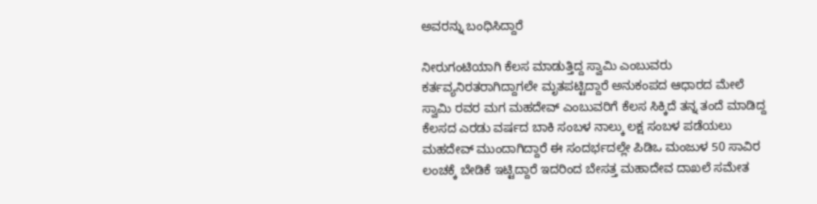ಅವರನ್ನು ಬಂಧಿಸಿದ್ದಾರೆ

ನೀರುಗಂಟಿಯಾಗಿ ಕೆಲಸ ಮಾಡುತ್ತಿದ್ದ ಸ್ವಾಮಿ ಎಂಬುವರು ಕರ್ತವ್ಯನಿರತರಾಗಿದ್ದಾಗಲೇ ಮೃತಪಟ್ಟಿದ್ದಾರೆ ಅನುಕಂಪದ ಆಧಾರದ ಮೇಲೆ ಸ್ವಾಮಿ ರವರ ಮಗ ಮಹದೇವ್ ಎಂಬುವರಿಗೆ ಕೆಲಸ ಸಿಕ್ಕಿದೆ ತನ್ನ ತಂದೆ ಮಾಡಿದ್ದ ಕೆಲಸದ ಎರಡು ವರ್ಷದ ಬಾಕಿ ಸಂಬಳ ನಾಲ್ಕು ಲಕ್ಷ ಸಂಬಳ ಪಡೆಯಲು ಮಹದೇವ್ ಮುಂದಾಗಿದ್ದಾರೆ ಈ ಸಂದರ್ಭದಲ್ಲೇ ಪಿಡಿಒ ಮಂಜುಳ 50 ಸಾವಿರ ಲಂಚಕ್ಕೆ ಬೇಡಿಕೆ ಇಟ್ಟಿದ್ದಾರೆ ಇದರಿಂದ ಬೇಸತ್ತ ಮಹಾದೇವ ದಾಖಲೆ ಸಮೇತ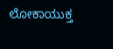ಲೋಕಾಯುಕ್ತ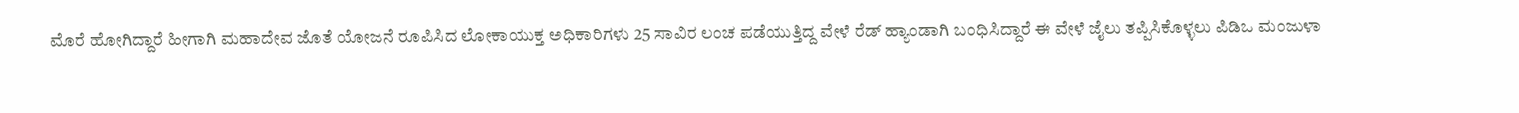ಮೊರೆ ಹೋಗಿದ್ದಾರೆ ಹೀಗಾಗಿ ಮಹಾದೇವ ಜೊತೆ ಯೋಜನೆ ರೂಪಿಸಿದ ಲೋಕಾಯುಕ್ತ ಅಧಿಕಾರಿಗಳು 25 ಸಾವಿರ ಲಂಚ ಪಡೆಯುತ್ತಿದ್ದ ವೇಳೆ ರೆಡ್ ಹ್ಯಾಂಡಾಗಿ ಬಂಧಿಸಿದ್ದಾರೆ ಈ ವೇಳೆ ಜೈಲು ತಪ್ಪಿಸಿಕೊಳ್ಳಲು ಪಿಡಿಒ ಮಂಜುಳಾ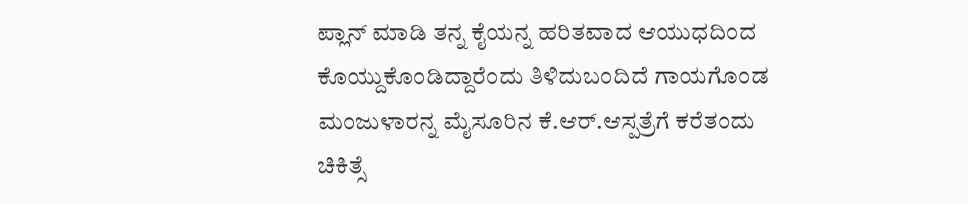ಪ್ಲಾನ್ ಮಾಡಿ ತನ್ನ ಕೈಯನ್ನ ಹರಿತವಾದ ಆಯುಧದಿಂದ ಕೊಯ್ದುಕೊಂಡಿದ್ದಾರೆಂದು ತಿಳಿದುಬಂದಿದೆ ಗಾಯಗೊಂಡ ಮಂಜುಳಾರನ್ನ ಮೈಸೂರಿನ ಕೆ.ಆರ್.ಆಸ್ಪತ್ರೆಗೆ ಕರೆತಂದು ಚಿಕಿತ್ಸೆ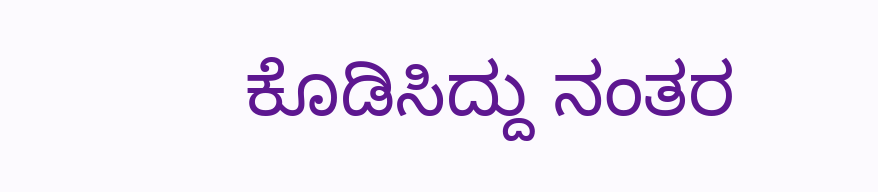ಕೊಡಿಸಿದ್ದು ನಂತರ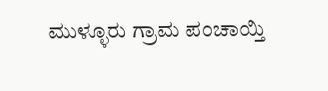ಮುಳ್ಳೂರು ಗ್ರಾಮ ಪಂಚಾಯ್ತಿ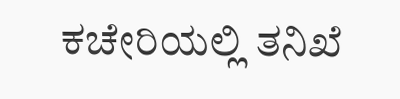ಕಚೇರಿಯಲ್ಲಿ ತನಿಖೆ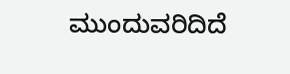ಮುಂದುವರಿದಿದೆ